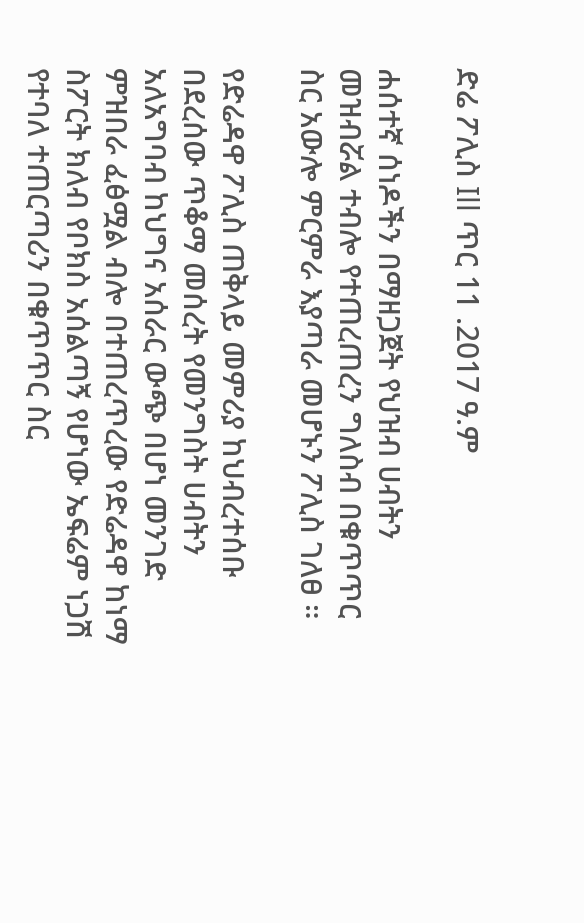ድሬ ፖሊስ Ill ጥር 11 .2017 ዓ.ም

ሐሰተኛ ሰነዶችን በማዘጋጀት የህዝብ ሀብትን መዝብሯል ተብሎ የተጠረጠረን ግለስብ በቁጥጥር ስር አውሎ ምርምራ እያጣራ መሆኑን ፖሊስ ገለፀ ።

የድሬዳዋ ፖሊስ ጠቅላይ መምሪያ ከህብረተሰቡ በደረሰው ጥቆማ መሰረት የመንግስት ሀብትን አለአግባብ ከህግና አሰራር ውጭ በሆነ መንገድ ምዝበራ ፈፅሟል ብሎ በተጠረጥረው የድሬዳዋ ከነማ ስፖርት ክለብ የቦክስ አሰልጣኝ የሆነው ኤፍሬም ነጋሽ የተባለ ተጠርጣሪን በቁጥጥር ስር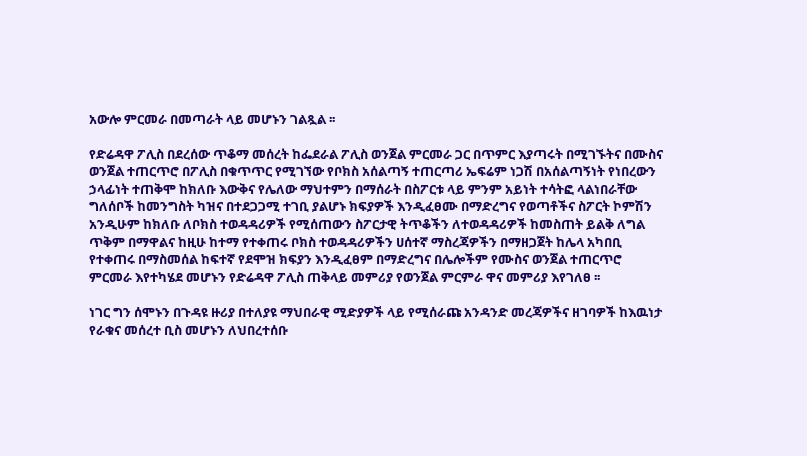አውሎ ምርመራ በመጣራት ላይ መሆኑን ገልጿል ፡፡

የድሬዳዋ ፖሊስ በደረሰው ጥቆማ መሰረት ከፌደራል ፖሊስ ወንጀል ምርመራ ጋር በጥምር እያጣሩት በሚገኙትና በሙስና ወንጀል ተጠርጥሮ በፖሊስ በቁጥጥር የሚገኘው የቦክስ አሰልጣኝ ተጠርጣሪ ኤፍሬም ነጋሽ በአሰልጣኝነት የነበረውን ኃላፊነት ተጠቅሞ ከክለቡ እውቅና የሌለው ማህተምን በማሰራት በስፖርቱ ላይ ምንም አይነት ተሳትፎ ላልነበራቸው ግለሰቦች ከመንግስት ካዝና በተደጋጋሚ ተገቢ ያልሆኑ ክፍያዎች እንዲፈፀሙ በማድረግና የወጣቶችና ስፖርት ኮምሽን አንዲሁም ከክለቡ ለቦክስ ተወዳዳሪዎች የሚሰጠውን ስፖርታዊ ትጥቆችን ለተወዳዳሪዎች ከመስጠት ይልቅ ለግል ጥቅም በማዋልና ከዚሁ ከተማ የተቀጠሩ ቦክስ ተወዳዳሪዎችን ሀሰተኛ ማስረጃዎችን በማዘጋጀት ከሌላ አካበቢ የተቀጠሩ በማስመሰል ከፍተኛ የደሞዝ ክፍያን እንዲፈፀም በማድረግና በሌሎችም የሙስና ወንጀል ተጠርጥሮ ምርመራ እየተካሄደ መሆኑን የድሬዳዋ ፖሊስ ጠቅላይ መምሪያ የወንጀል ምርምራ ዋና መምሪያ እየገለፀ ፡፡

ነገር ግን ሰሞኑን በጉዳዩ ዙሪያ በተለያዩ ማህበራዊ ሚድያዎች ላይ የሚሰራጩ አንዳንድ መረጃዎችና ዘገባዎች ከእዉነታ የራቁና መሰረተ ቢስ መሆኑን ለህበረተሰቡ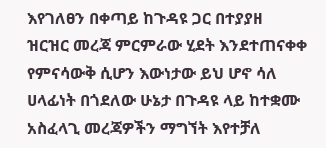እየገለፀን በቀጣይ ከጉዳዩ ጋር በተያያዘ ዝርዝር መረጃ ምርምራው ሂደት እንደተጠናቀቀ የምናሳውቅ ሲሆን እውነታው ይህ ሆኖ ሳለ ሀላፊነት በጎደለው ሁኔታ በጉዳዩ ላይ ከተቋሙ አስፈላጊ መረጃዎችን ማግኘት እየተቻለ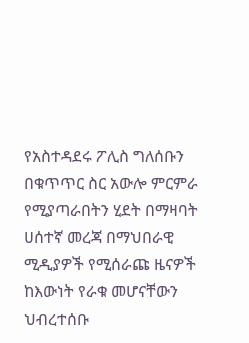የአስተዳደሩ ፖሊስ ግለሰቡን በቁጥጥር ስር አውሎ ምርምራ የሚያጣራበትን ሂደት በማዛባት ሀሰተኛ መረጃ በማህበራዊ ሚዲያዎች የሚሰራጩ ዜናዎች ከእውነት የራቁ መሆናቸውን ህብረተሰቡ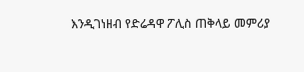እንዲገነዘብ የድሬዳዋ ፖሊስ ጠቅላይ መምሪያ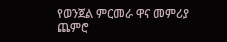የወንጀል ምርመራ ዋና መምሪያ ጨምሮ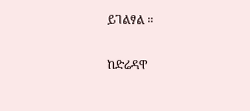ይገልፃል ።

ከድሬዳዋ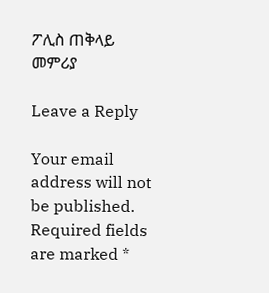ፖሊስ ጠቅላይ መምሪያ

Leave a Reply

Your email address will not be published. Required fields are marked *